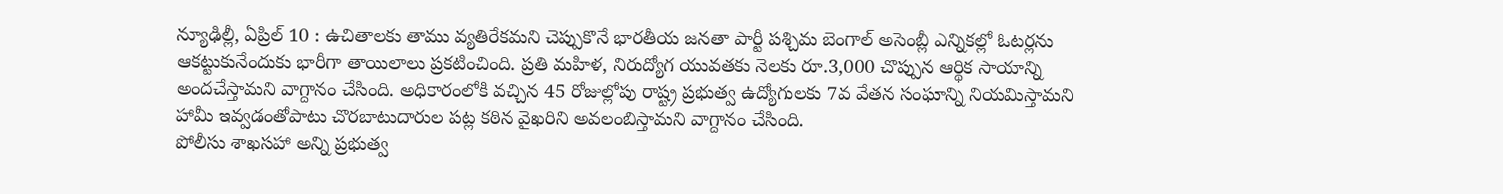న్యూఢిల్లీ, ఏప్రిల్ 10 : ఉచితాలకు తాము వ్యతిరేకమని చెప్పుకొనే భారతీయ జనతా పార్టీ పశ్చిమ బెంగాల్ అసెంబ్లీ ఎన్నికల్లో ఓటర్లను ఆకట్టుకునేందుకు భారీగా తాయిలాలు ప్రకటించింది. ప్రతి మహిళ, నిరుద్యోగ యువతకు నెలకు రూ.3,000 చొప్పున ఆర్థిక సాయాన్ని అందచేస్తామని వాగ్దానం చేసింది. అధికారంలోకి వచ్చిన 45 రోజుల్లోపు రాష్ట్ర ప్రభుత్వ ఉద్యోగులకు 7వ వేతన సంఘాన్ని నియమిస్తామని హామీ ఇవ్వడంతోపాటు చొరబాటుదారుల పట్ల కఠిన వైఖరిని అవలంబిస్తామని వాగ్దానం చేసింది.
పోలీసు శాఖసహా అన్ని ప్రభుత్వ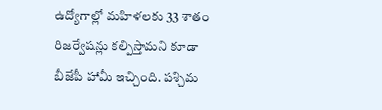ఉద్యోగాల్లో మహిళలకు 33 శాతం రిజర్వేషన్లు కల్పిస్తామని కూడా బీజేపీ హామీ ఇచ్చింది. పశ్చిమ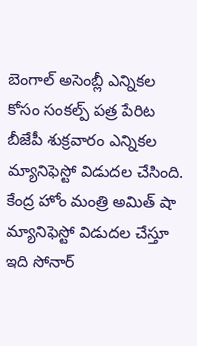బెంగాల్ అసెంబ్లీ ఎన్నికల కోసం సంకల్ప్ పత్ర పేరిట బీజేపీ శుక్రవారం ఎన్నికల మ్యానిఫెస్టో విడుదల చేసింది. కేంద్ర హోం మంత్రి అమిత్ షా మ్యానిఫెస్టో విడుదల చేస్తూ ఇది సోనార్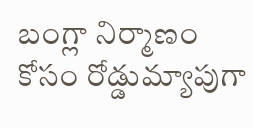బంగ్లా నిర్మాణం కోసం రోడ్డుమ్యాపుగా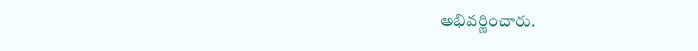అభివర్ణించారు.